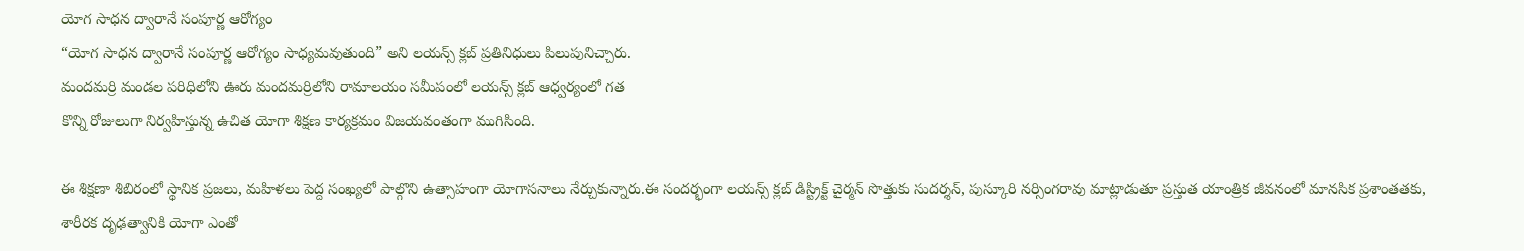యోగ సాధన ద్వారానే సంపూర్ణ ఆరోగ్యం
“యోగ సాధన ద్వారానే సంపూర్ణ ఆరోగ్యం సాధ్యమవుతుంది” అని లయన్స్ క్లబ్ ప్రతినిధులు పిలుపునిచ్చారు.
మందమర్రి మండల పరిధిలోని ఊరు మందమర్రిలోని రామాలయం సమీపంలో లయన్స్ క్లబ్ ఆధ్వర్యంలో గత
కొన్ని రోజులుగా నిర్వహిస్తున్న ఉచిత యోగా శిక్షణ కార్యక్రమం విజయవంతంగా ముగిసింది.

ఈ శిక్షణా శిబిరంలో స్థానిక ప్రజలు, మహిళలు పెద్ద సంఖ్యలో పాల్గొని ఉత్సాహంగా యోగాసనాలు నేర్చుకున్నారు.ఈ సందర్భంగా లయన్స్ క్లబ్ డిస్ట్రిక్ట్ చైర్మన్ సొత్తుకు సుదర్శన్, పుస్కూరి నర్సింగరావు మాట్లాడుతూ ప్రస్తుత యాంత్రిక జీవనంలో మానసిక ప్రశాంతతకు, శారీరక దృఢత్వానికి యోగా ఎంతో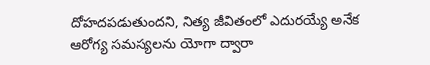దోహదపడుతుందని, నిత్య జీవితంలో ఎదురయ్యే అనేక ఆరోగ్య సమస్యలను యోగా ద్వారా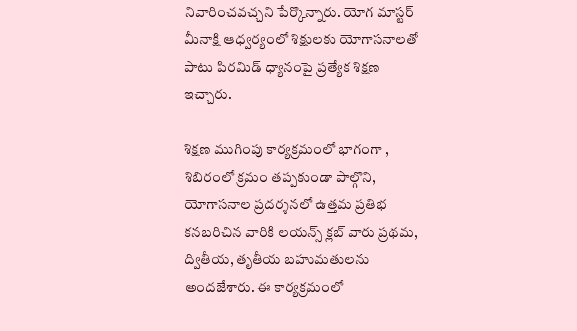నివారించవచ్చని పేర్కొన్నారు. యోగ మాస్టర్ మీనాక్షి ఆధ్వర్యంలో శిక్షులకు యోగాసనాలతో పాటు పిరమిడ్ ధ్యానంపై ప్రత్యేక శిక్షణ ఇచ్చారు.

శిక్షణ ముగింపు కార్యక్రమంలో భాగంగా , శిబిరంలో క్రమం తప్పకుండా పాల్గొని, యోగాసనాల ప్రదర్శనలో ఉత్తమ ప్రతిభ కనబరిచిన వారికి లయన్స్ క్లబ్ వారు ప్రథమ, ద్వితీయ, తృతీయ బహుమతులను అందజేశారు. ఈ కార్యక్రమంలో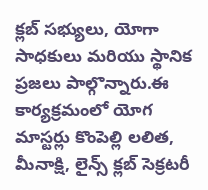క్లబ్ సభ్యులు, యోగా సాధకులు మరియు స్థానిక ప్రజలు పాల్గొన్నారు.ఈ కార్యక్రమంలో యోగ మాస్టర్లు కొంపెల్లి లలిత, మీనాక్షి, లైన్స్ క్లబ్ సెక్రటరీ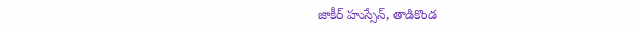జాకీర్ హుస్సేన్, తాడికొండ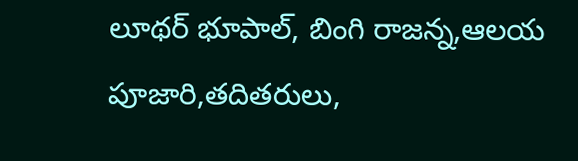లూథర్ భూపాల్, బింగి రాజన్న,ఆలయ పూజారి,తదితరులు,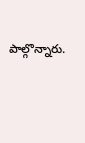పాల్గొన్నారు.